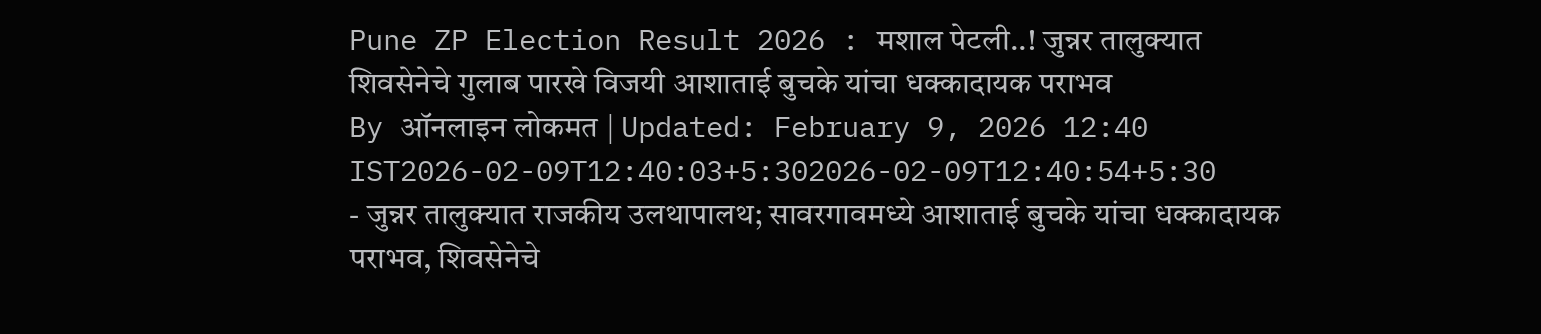Pune ZP Election Result 2026 : मशाल पेटली..! जुन्नर तालुक्यात शिवसेनेचे गुलाब पारखे विजयी आशाताई बुचके यांचा धक्कादायक पराभव
By ऑनलाइन लोकमत | Updated: February 9, 2026 12:40 IST2026-02-09T12:40:03+5:302026-02-09T12:40:54+5:30
- जुन्नर तालुक्यात राजकीय उलथापालथ; सावरगावमध्ये आशाताई बुचके यांचा धक्कादायक पराभव, शिवसेनेचे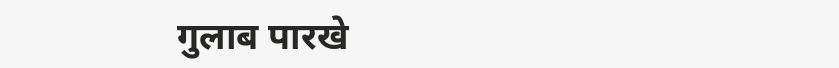गुलाब पारखे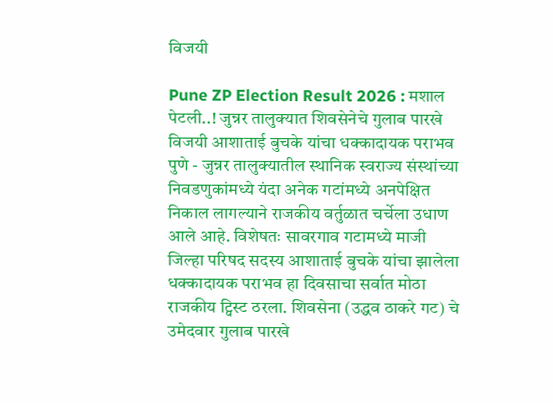विजयी

Pune ZP Election Result 2026 : मशाल पेटली..! जुन्नर तालुक्यात शिवसेनेचे गुलाब पारखे विजयी आशाताई बुचके यांचा धक्कादायक पराभव
पुणे - जुन्नर तालुक्यातील स्थानिक स्वराज्य संस्थांच्या निवडणुकांमध्ये यंदा अनेक गटांमध्ये अनपेक्षित निकाल लागल्याने राजकीय वर्तुळात चर्चेला उधाण आले आहे. विशेषतः सावरगाव गटामध्ये माजी जिल्हा परिषद सदस्य आशाताई बुचके यांचा झालेला धक्कादायक पराभव हा दिवसाचा सर्वात मोठा राजकीय ट्विस्ट ठरला. शिवसेना (उद्धव ठाकरे गट) चे उमेदवार गुलाब पारखे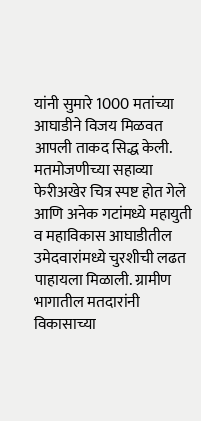यांनी सुमारे 1000 मतांच्या आघाडीने विजय मिळवत आपली ताकद सिद्ध केली.
मतमोजणीच्या सहाव्या फेरीअखेर चित्र स्पष्ट होत गेले आणि अनेक गटांमध्ये महायुती व महाविकास आघाडीतील उमेदवारांमध्ये चुरशीची लढत पाहायला मिळाली. ग्रामीण भागातील मतदारांनी विकासाच्या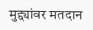मुद्द्यांवर मतदान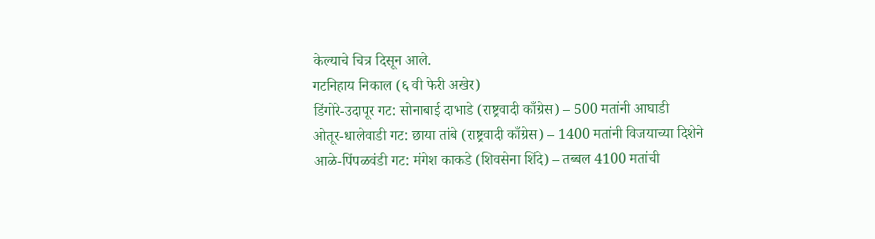केल्याचे चित्र दिसून आले.
गटनिहाय निकाल (६ वी फेरी अखेर)
डिंगोरे-उदापूर गट: सोनाबाई दाभाडे (राष्ट्रवादी काँग्रेस) – 500 मतांनी आघाडी
ओतूर-धालेवाडी गट: छाया तांबे (राष्ट्रवादी काँग्रेस) – 1400 मतांनी विजयाच्या दिशेने
आळे-पिंपळवंडी गट: मंगेश काकडे (शिवसेना शिंदे) – तब्बल 4100 मतांची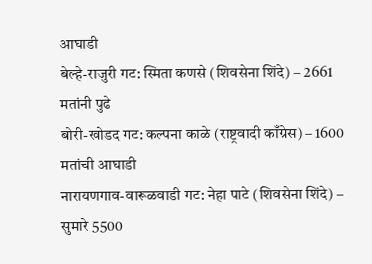आघाडी
बेल्हे-राजुरी गट: स्मिता कणसे (शिवसेना शिंदे) – 2661 मतांनी पुढे
बोरी-खोडद गट: कल्पना काळे (राष्ट्रवादी काँग्रेस) – 1600 मतांची आघाडी
नारायणगाव-वारूळवाडी गट: नेहा पाटे (शिवसेना शिंदे) – सुमारे 5500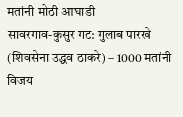मतांनी मोठी आघाडी
सावरगाव-कुसुर गट: गुलाब पारखे (शिवसेना उद्धव ठाकरे) – 1000 मतांनी विजय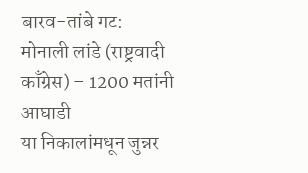बारव-तांबे गट: मोनाली लांडे (राष्ट्रवादी काँग्रेस) – 1200 मतांनी आघाडी
या निकालांमधून जुन्नर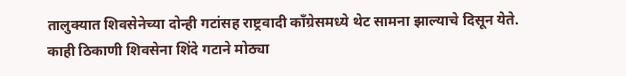तालुक्यात शिवसेनेच्या दोन्ही गटांसह राष्ट्रवादी काँग्रेसमध्ये थेट सामना झाल्याचे दिसून येते. काही ठिकाणी शिवसेना शिंदे गटाने मोठ्या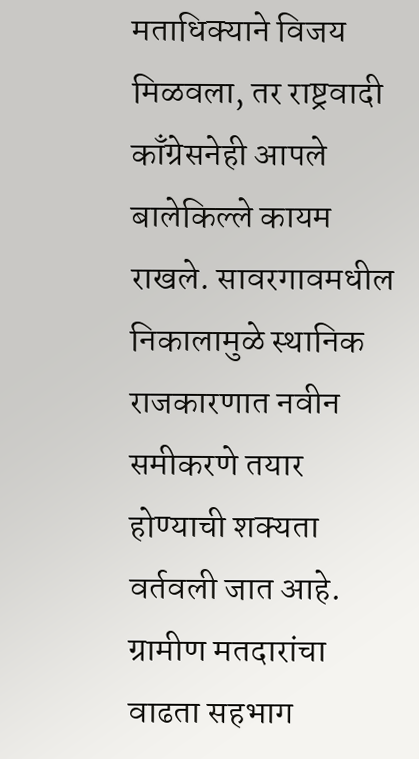मताधिक्याने विजय मिळवला, तर राष्ट्रवादी काँग्रेसनेही आपले बालेकिल्ले कायम राखले. सावरगावमधील निकालामुळे स्थानिक राजकारणात नवीन समीकरणे तयार होण्याची शक्यता वर्तवली जात आहे. ग्रामीण मतदारांचा वाढता सहभाग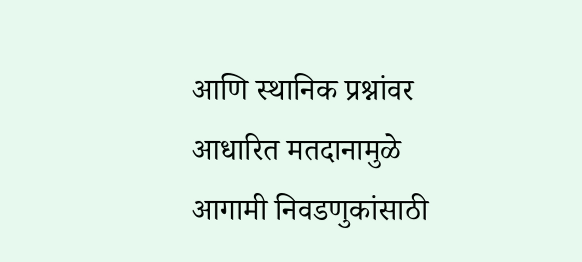आणि स्थानिक प्रश्नांवर आधारित मतदानामुळे आगामी निवडणुकांसाठी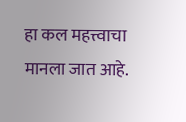हा कल महत्त्वाचा मानला जात आहे.